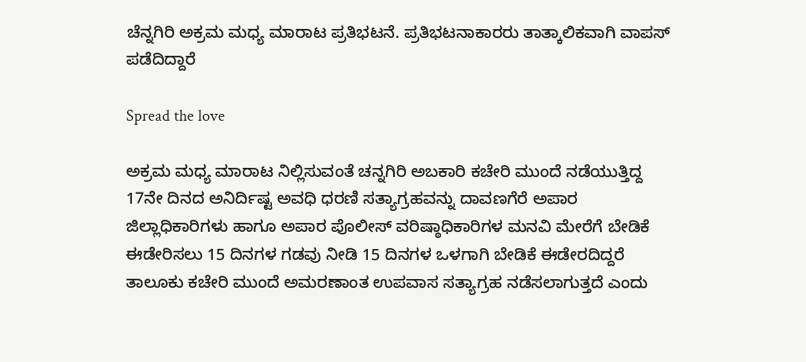ಚೆನ್ನಗಿರಿ ಅಕ್ರಮ ಮಧ್ಯ ಮಾರಾಟ ಪ್ರತಿಭಟನೆ. ಪ್ರತಿಭಟನಾಕಾರರು ತಾತ್ಕಾಲಿಕವಾಗಿ ವಾಪಸ್ ಪಡೆದಿದ್ದಾರೆ

Spread the love

ಅಕ್ರಮ ಮಧ್ಯ ಮಾರಾಟ ನಿಲ್ಲಿಸುವಂತೆ ಚನ್ನಗಿರಿ ಅಬಕಾರಿ ಕಚೇರಿ ಮುಂದೆ ನಡೆಯುತ್ತಿದ್ದ 17ನೇ ದಿನದ ಅನಿರ್ದಿಷ್ಟ ಅವಧಿ ಧರಣಿ ಸತ್ಯಾಗ್ರಹವನ್ನು ದಾವಣಗೆರೆ ಅಪಾರ ಜಿಲ್ಲಾಧಿಕಾರಿಗಳು ಹಾಗೂ ಅಪಾರ ಪೊಲೀಸ್ ವರಿಷ್ಠಾಧಿಕಾರಿಗಳ ಮನವಿ ಮೇರೆಗೆ ಬೇಡಿಕೆ ಈಡೇರಿಸಲು 15 ದಿನಗಳ ಗಡವು ನೀಡಿ 15 ದಿನಗಳ ಒಳಗಾಗಿ ಬೇಡಿಕೆ ಈಡೇರದಿದ್ದರೆ ತಾಲೂಕು ಕಚೇರಿ ಮುಂದೆ ಅಮರಣಾಂತ ಉಪವಾಸ ಸತ್ಯಾಗ್ರಹ ನಡೆಸಲಾಗುತ್ತದೆ ಎಂದು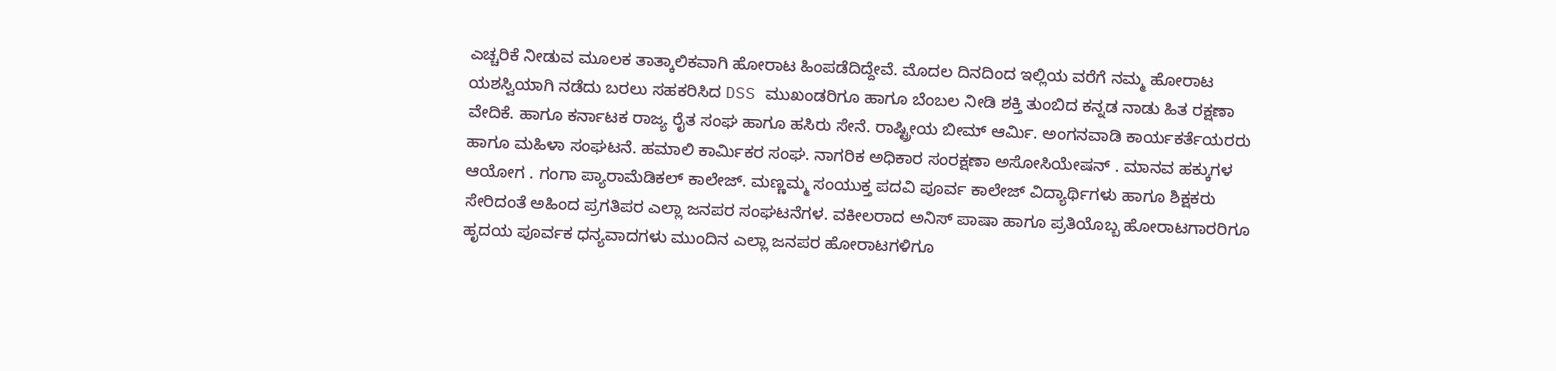ಎಚ್ಚರಿಕೆ ನೀಡುವ ಮೂಲಕ ತಾತ್ಕಾಲಿಕವಾಗಿ ಹೋರಾಟ ಹಿಂಪಡೆದಿದ್ದೇವೆ. ಮೊದಲ ದಿನದಿಂದ ಇಲ್ಲಿಯ ವರೆಗೆ ನಮ್ಮ ಹೋರಾಟ ಯಶಸ್ವಿಯಾಗಿ ನಡೆದು ಬರಲು ಸಹಕರಿಸಿದ DSS ಮುಖಂಡರಿಗೂ ಹಾಗೂ ಬೆಂಬಲ ನೀಡಿ ಶಕ್ತಿ ತುಂಬಿದ ಕನ್ನಡ ನಾಡು ಹಿತ ರಕ್ಷಣಾ ವೇದಿಕೆ. ಹಾಗೂ ಕರ್ನಾಟಕ ರಾಜ್ಯ ರೈತ ಸಂಘ ಹಾಗೂ ಹಸಿರು ಸೇನೆ. ರಾಷ್ಟ್ರೀಯ ಬೀಮ್ ಆರ್ಮಿ. ಅಂಗನವಾಡಿ ಕಾರ್ಯಕರ್ತೆಯರರು ಹಾಗೂ ಮಹಿಳಾ ಸಂಘಟನೆ. ಹಮಾಲಿ ಕಾರ್ಮಿಕರ ಸಂಘ. ನಾಗರಿಕ ಅಧಿಕಾರ ಸಂರಕ್ಷಣಾ ಅಸೋಸಿಯೇಷನ್ . ಮಾನವ ಹಕ್ಕುಗಳ ಆಯೋಗ . ಗಂಗಾ ಪ್ಯಾರಾಮೆಡಿಕಲ್ ಕಾಲೇಜ್. ಮಣ್ಣಮ್ಮ ಸಂಯುಕ್ತ ಪದವಿ ಪೂರ್ವ ಕಾಲೇಜ್ ವಿದ್ಯಾರ್ಥಿಗಳು ಹಾಗೂ ಶಿಕ್ಷಕರು ಸೇರಿದಂತೆ ಅಹಿಂದ ಪ್ರಗತಿಪರ ಎಲ್ಲಾ ಜನಪರ ಸಂಘಟನೆಗಳ. ವಕೀಲರಾದ ಅನಿಸ್ ಪಾಷಾ ಹಾಗೂ ಪ್ರತಿಯೊಬ್ಬ ಹೋರಾಟಗಾರರಿಗೂ ಹೃದಯ ಪೂರ್ವಕ ಧನ್ಯವಾದಗಳು ಮುಂದಿನ ಎಲ್ಲಾ ಜನಪರ ಹೋರಾಟಗಳಿಗೂ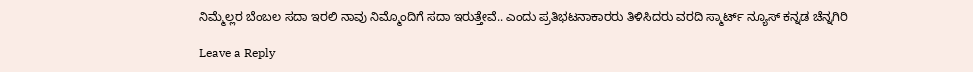ನಿಮ್ಮೆಲ್ಲರ ಬೆಂಬಲ ಸದಾ ಇರಲಿ ನಾವು ನಿಮ್ಮೊಂದಿಗೆ ಸದಾ ಇರುತ್ತೇವೆ.. ಎಂದು ಪ್ರತಿಭಟನಾಕಾರರು ತಿಳಿಸಿದರು ವರದಿ ಸ್ಮಾರ್ಟ್ ನ್ಯೂಸ್ ಕನ್ನಡ ಚೆನ್ನಗಿರಿ

Leave a Reply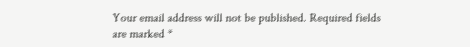Your email address will not be published. Required fields are marked *